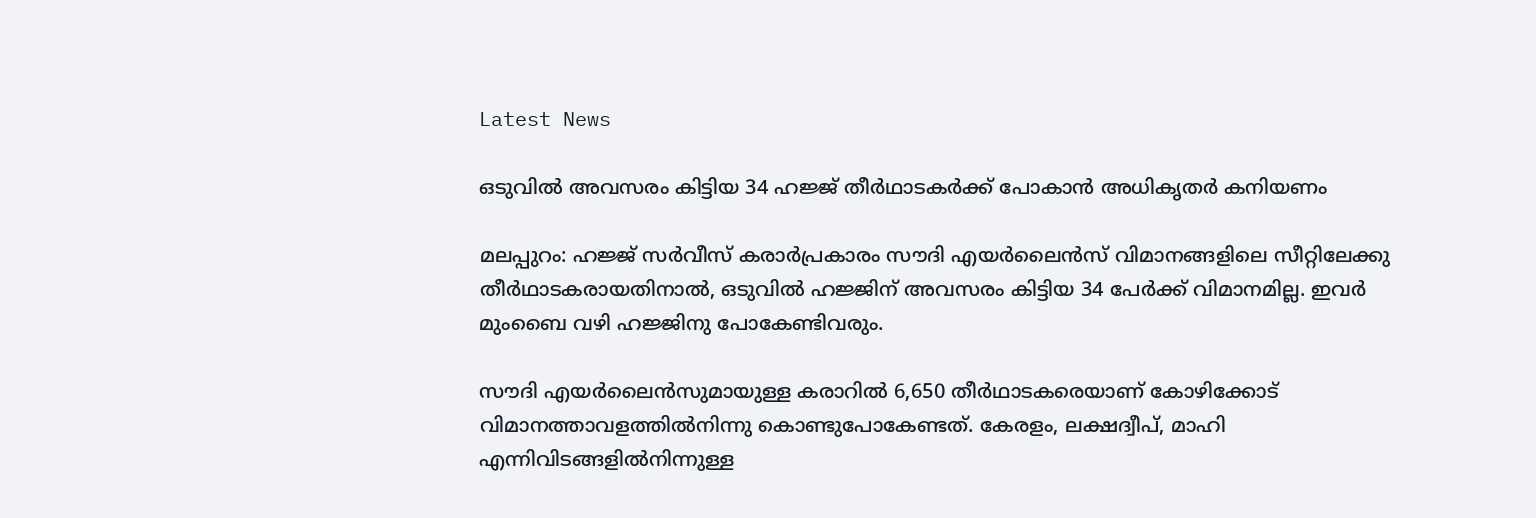Latest News

ഒടുവില്‍ അവസരം കിട്ടിയ 34 ഹജ്ജ് തീര്‍ഥാടകര്‍ക്ക് പോകാന്‍ അധികൃതര്‍ കനിയണം

മലപ്പുറം: ഹജ്ജ് സര്‍വീസ് കരാര്‍പ്രകാരം സൗദി എയര്‍ലൈന്‍സ് വിമാനങ്ങളിലെ സീറ്റിലേക്കു തീര്‍ഥാടകരായതിനാല്‍, ഒടുവില്‍ ഹജ്ജിന് അവസരം കിട്ടിയ 34 പേര്‍ക്ക് വിമാനമില്ല. ഇവര്‍ മുംബൈ വഴി ഹജ്ജിനു പോകേണ്ടിവരും.

സൗദി എയര്‍ലൈന്‍സുമായുള്ള കരാറില്‍ 6,650 തീര്‍ഥാടകരെയാണ് കോഴിക്കോട് വിമാനത്താവളത്തില്‍നിന്നു കൊണ്ടുപോകേണ്ടത്. കേരളം, ലക്ഷദ്വീപ്, മാഹി എന്നിവിടങ്ങളില്‍നിന്നുള്ള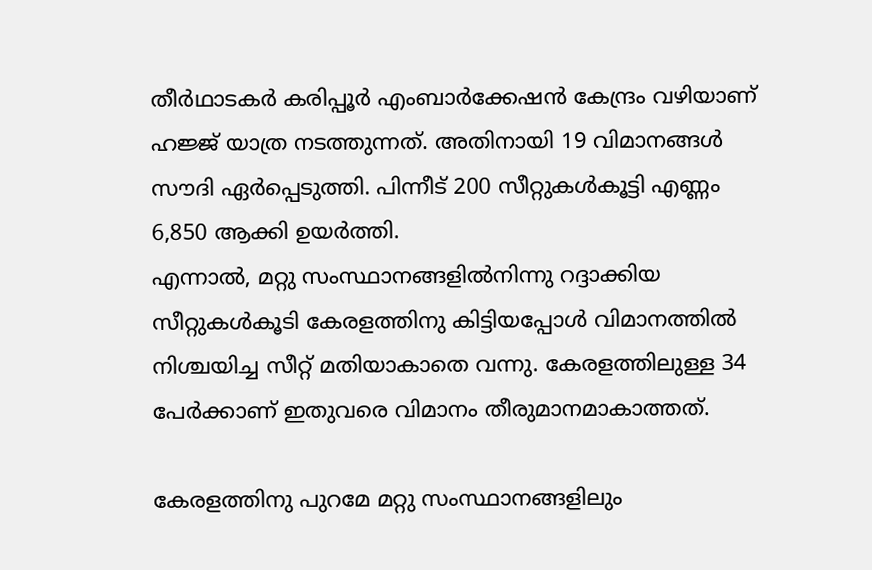തീര്‍ഥാടകര്‍ കരിപ്പൂര്‍ എംബാര്‍ക്കേഷന്‍ കേന്ദ്രം വഴിയാണ് ഹജ്ജ് യാത്ര നടത്തുന്നത്. അതിനായി 19 വിമാനങ്ങള്‍ സൗദി ഏര്‍പ്പെടുത്തി. പിന്നീട് 200 സീറ്റുകള്‍കൂട്ടി എണ്ണം 6,850 ആക്കി ഉയര്‍ത്തി.
എന്നാല്‍, മറ്റു സംസ്ഥാനങ്ങളില്‍നിന്നു റദ്ദാക്കിയ സീറ്റുകള്‍കൂടി കേരളത്തിനു കിട്ടിയപ്പോള്‍ വിമാനത്തില്‍ നിശ്ചയിച്ച സീറ്റ് മതിയാകാതെ വന്നു. കേരളത്തിലുള്ള 34 പേര്‍ക്കാണ് ഇതുവരെ വിമാനം തീരുമാനമാകാത്തത്.

കേരളത്തിനു പുറമേ മറ്റു സംസ്ഥാനങ്ങളിലും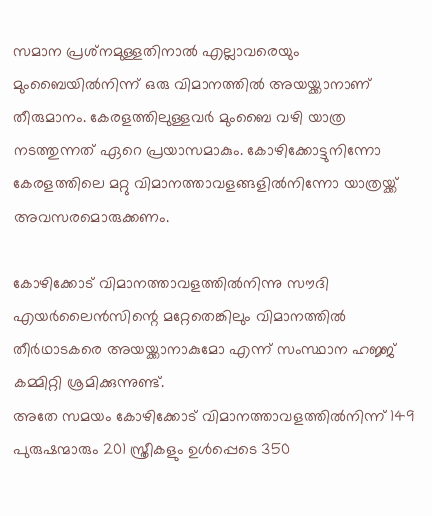സമാന പ്രശ്‌നമുള്ളതിനാല്‍ എല്ലാവരെയും മുംബൈയില്‍നിന്ന് ഒരു വിമാനത്തില്‍ അയയ്ക്കാനാണ് തീരുമാനം. കേരളത്തിലുള്ളവര്‍ മുംബൈ വഴി യാത്ര നടത്തുന്നത് ഏറെ പ്രയാസമാകും. കോഴിക്കോട്ടുനിന്നോ കേരളത്തിലെ മറ്റു വിമാനത്താവളങ്ങളില്‍നിന്നോ യാത്രയ്ക്ക് അവസരമൊരുക്കണം.

കോഴിക്കോട് വിമാനത്താവളത്തില്‍നിന്നു സൗദി എയര്‍ലൈന്‍സിന്റെ മറ്റേതെങ്കിലും വിമാനത്തില്‍ തീര്‍ഥാടകരെ അയയ്ക്കാനാകുമോ എന്ന് സംസ്ഥാന ഹജ്ജ് കമ്മിറ്റി ശ്രമിക്കുന്നുണ്ട്.
അതേ സമയം കോഴിക്കോട് വിമാനത്താവളത്തില്‍നിന്ന് 149 പുരുഷന്മാരും 201 സ്ത്രീകളും ഉള്‍പ്പെടെ 350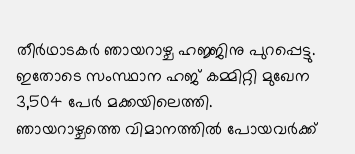തീര്‍ഥാടകര്‍ ഞായറാഴ്ച ഹജ്ജിനു പുറപ്പെട്ടു. ഇതോടെ സംസ്ഥാന ഹജ് കമ്മിറ്റി മുഖേന 3,504 പേര്‍ മക്കയിലെത്തി. ഞായറാഴ്ചത്തെ വിമാനത്തില്‍ പോയവര്‍ക്ക്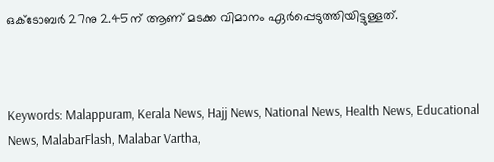ഒക്‌ടോബര്‍ 27നു 2.45ന് ആണ് മടക്ക വിമാനം ഏര്‍പ്പെടുത്തിയിട്ടുള്ളത്.



Keywords: Malappuram, Kerala News, Hajj News, National News, Health News, Educational News, MalabarFlash, Malabar Vartha,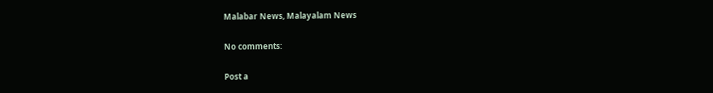Malabar News, Malayalam News

No comments:

Post a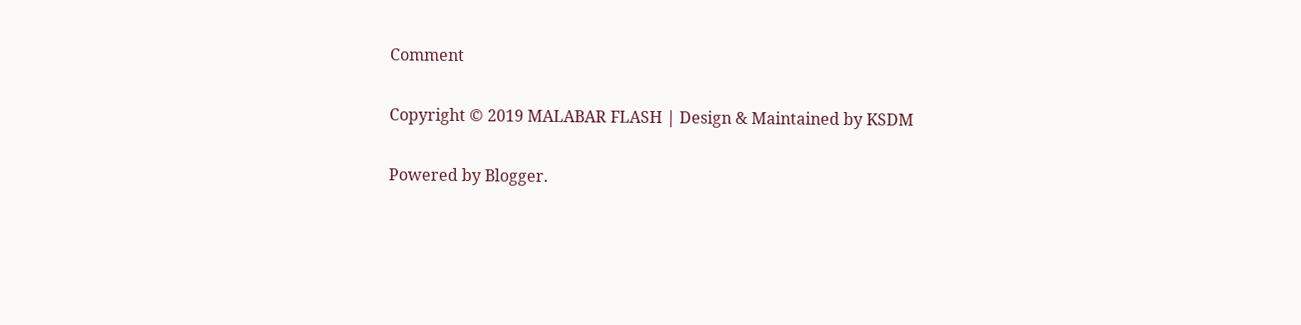Comment

Copyright © 2019 MALABAR FLASH | Design & Maintained by KSDM

Powered by Blogger.